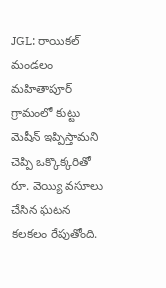JGL: రాయికల్ మండలం మహితాపూర్ గ్రామంలో కుట్టు మెషీన్ ఇప్పిస్తామని చెప్పి ఒక్కొక్కరితో రూ. వెయ్యి వసూలు చేసిన ఘటన కలకలం రేపుతోంది.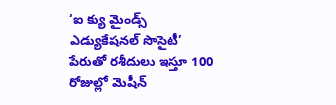‘ఐ క్యు మైండ్స్ ఎడ్యుకేషనల్ సొసైటీ’ పేరుతో రశీదులు ఇస్తూ 100 రోజుల్లో మెషీన్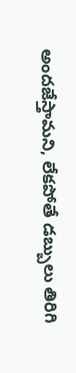అందజేస్తామని, లేకపోతే డబ్బులు తిరిగి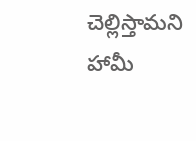చెల్లిస్తామని హామీ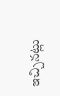ఇచ్చినట్లు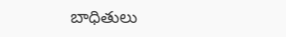బాధితులు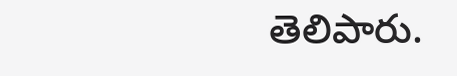తెలిపారు.